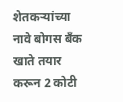शेतकऱ्यांच्या नावे बोगस बँक खाते तयार करून 2 कोटी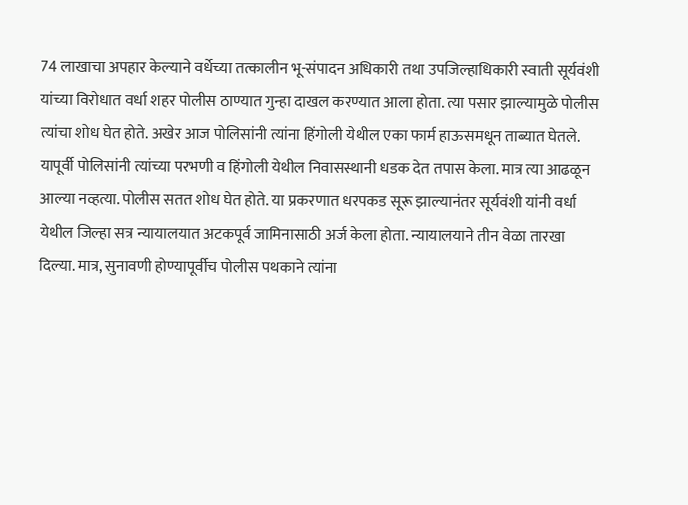74 लाखाचा अपहार केल्याने वर्धेच्या तत्कालीन भू-संपादन अधिकारी तथा उपजिल्हाधिकारी स्वाती सूर्यवंशी यांच्या विरोधात वर्धा शहर पोलीस ठाण्यात गुन्हा दाखल करण्यात आला होता. त्या पसार झाल्यामुळे पोलीस त्यांचा शोध घेत होते. अखेर आज पोलिसांनी त्यांना हिंगोली येथील एका फार्म हाऊसमधून ताब्यात घेतले.
यापूर्वी पोलिसांनी त्यांच्या परभणी व हिंगोली येथील निवासस्थानी धडक देत तपास केला. मात्र त्या आढळून आल्या नव्हत्या. पोलीस सतत शोध घेत होते. या प्रकरणात धरपकड सूरू झाल्यानंतर सूर्यवंशी यांनी वर्धा येथील जिल्हा सत्र न्यायालयात अटकपूर्व जामिनासाठी अर्ज केला होता. न्यायालयाने तीन वेळा तारखा दिल्या. मात्र, सुनावणी होण्यापूर्वीच पोलीस पथकाने त्यांना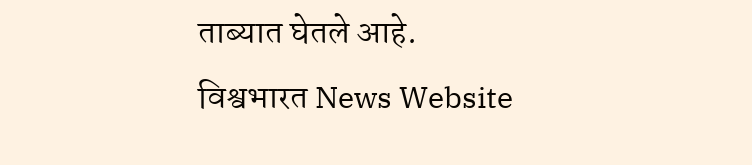ताब्यात घेतले आहे.
विश्वभारत News Website